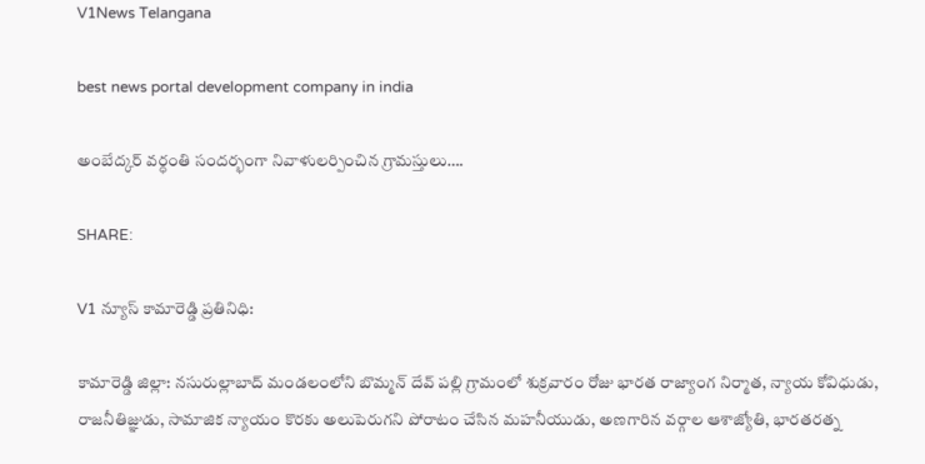V1News Telangana

best news portal development company in india

అంబేద్కర్ వర్ధంతి సందర్భంగా నివాళులర్పించిన గ్రామస్తులు….

SHARE:

V1 న్యూస్ కామారెడ్డి ప్రతినిధి:

కామారెడ్డి జిల్లా: నసురుల్లాబాద్ మండలంలోని బొమ్మన్ దేవ్ పల్లి గ్రామంలో శుక్రవారం రోజు భారత రాజ్యాంగ నిర్మాత, న్యాయ కోవిధుడు, రాజనీతిజ్ఞుడు, సామాజిక న్యాయం కొరకు అలుపెరుగని పోరాటం చేసిన మహనీయుడు, అణగారిన వర్గాల ఆశాజ్యోతి, భారతరత్న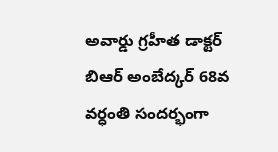అవార్డు గ్రహీత డాక్టర్ బిఆర్ అంబేద్కర్ 68వ వర్ధంతి సందర్భంగా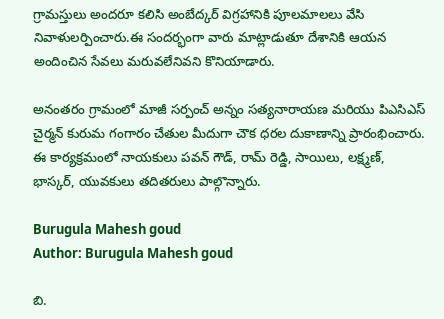గ్రామస్తులు అందరూ కలిసి అంబేద్కర్ విగ్రహానికి పూలమాలలు వేసి నివాళులర్పించారు.ఈ సందర్భంగా వారు మాట్లాడుతూ దేశానికి ఆయన అందించిన సేవలు మరువలేనివని కొనియాడారు.

అనంతరం గ్రామంలో మాజీ సర్పంచ్ అన్నం సత్యనారాయణ మరియు పిఎసిఎస్ చైర్మన్ కురుమ గంగారం చేతుల మీదుగా చౌక ధరల దుకాణాన్ని ప్రారంభించారు. ఈ కార్యక్రమంలో నాయకులు పవన్ గౌడ్, రామ్ రెడ్డి, సాయిలు, లక్ష్మణ్, భాస్కర్, యువకులు తదితరులు పాల్గొన్నారు.

Burugula Mahesh goud
Author: Burugula Mahesh goud

బి.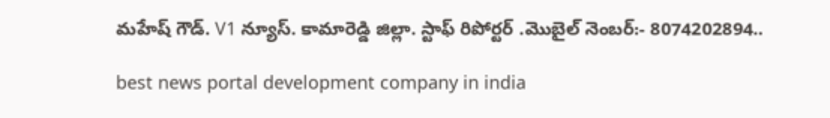మహేష్ గౌడ్. V1 న్యూస్. కామారెడ్డి జిల్లా. స్టాఫ్ రిపోర్టర్ .మొబైల్ నెంబర్:- 8074202894..

best news portal development company in india